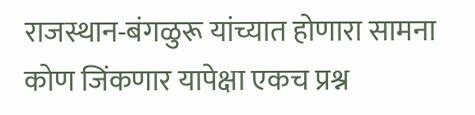राजस्थान-बंगळुरू यांच्यात होणारा सामना कोण जिंकणार यापेक्षा एकच प्रश्न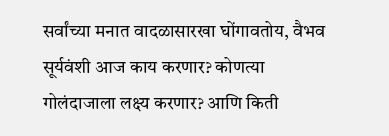सर्वांच्या मनात वादळासारखा घोंगावतोय, वैभव सूर्यवंशी आज काय करणार? कोणत्या गोलंदाजाला लक्ष्य करणार? आणि किती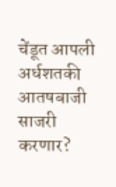चेंडूत आपली अर्धशतकी आतषबाजी साजरी करणार?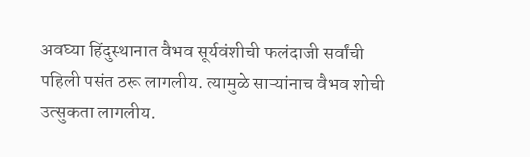अवघ्या हिंदुस्थानात वैभव सूर्यवंशीची फलंदाजी सर्वांची पहिली पसंत ठरू लागलीय. त्यामुळे साऱ्यांनाच वैभव शोची उत्सुकता लागलीय.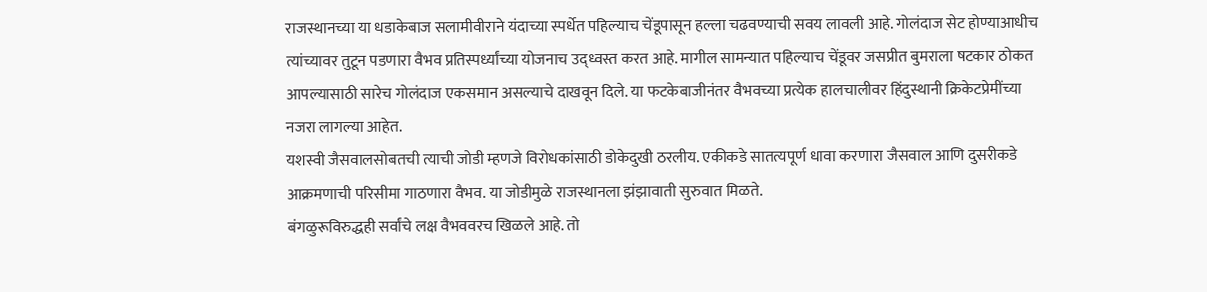राजस्थानच्या या धडाकेबाज सलामीवीराने यंदाच्या स्पर्धेत पहिल्याच चेंडूपासून हल्ला चढवण्याची सवय लावली आहे. गोलंदाज सेट होण्याआधीच त्यांच्यावर तुटून पडणारा वैभव प्रतिस्पर्ध्यांच्या योजनाच उद्ध्वस्त करत आहे. मागील सामन्यात पहिल्याच चेंडूवर जसप्रीत बुमराला षटकार ठोकत आपल्यासाठी सारेच गोलंदाज एकसमान असल्याचे दाखवून दिले. या फटकेबाजीनंतर वैभवच्या प्रत्येक हालचालीवर हिंदुस्थानी क्रिकेटप्रेमींच्या नजरा लागल्या आहेत.
यशस्वी जैसवालसोबतची त्याची जोडी म्हणजे विरोधकांसाठी डोकेदुखी ठरलीय. एकीकडे सातत्यपूर्ण धावा करणारा जैसवाल आणि दुसरीकडे आक्रमणाची परिसीमा गाठणारा वैभव. या जोडीमुळे राजस्थानला झंझावाती सुरुवात मिळते.
बंगळुरूविरुद्धही सर्वांचे लक्ष वैभववरच खिळले आहे. तो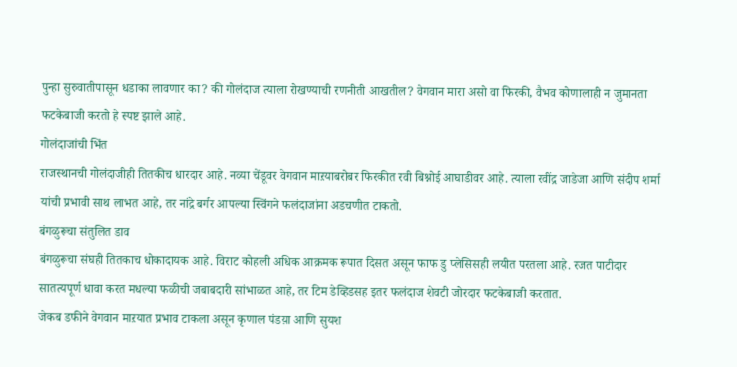पुन्हा सुरुवातीपासून धडाका लावणार का? की गोलंदाज त्याला रोखण्याची रणनीती आखतील? वेगवान मारा असो वा फिरकी, वैभव कोणालाही न जुमानता फटकेबाजी करतो हे स्पष्ट झाले आहे.
गोलंदाजांची भिंत
राजस्थानची गोलंदाजीही तितकीच धारदार आहे. नव्या चेंडूवर वेगवान माऱयाबरोबर फिरकीत रवी बिश्नोई आघाडीवर आहे. त्याला रवींद्र जाडेजा आणि संदीप शर्मा यांची प्रभावी साथ लाभत आहे, तर नांद्रे बर्गर आपल्या स्विंगने फलंदाजांना अडचणीत टाकतो.
बंगळुरूचा संतुलित डाव
बंगळुरूचा संघही तितकाच धोकादायक आहे. विराट कोहली अधिक आक्रमक रूपात दिसत असून फाफ डु प्लेसिसही लयीत परतला आहे. रजत पाटीदार सातत्यपूर्ण धावा करत मधल्या फळीची जबाबदारी सांभाळत आहे, तर टिम डेव्हिडसह इतर फलंदाज शेवटी जोरदार फटकेबाजी करतात.
जेकब डफीने वेगवान माऱयात प्रभाव टाकला असून कृणाल पंडय़ा आणि सुयश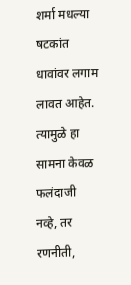शर्मा मधल्या षटकांत धावांवर लगाम लावत आहेत. त्यामुळे हा सामना केवळ फलंदाजी नव्हे, तर रणनीती,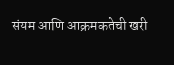संयम आणि आक्रमकतेची खरी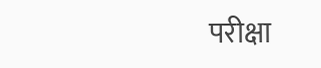परीक्षा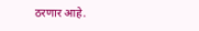ठरणार आहे.